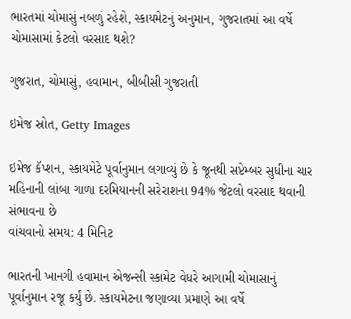ભારતમાં ચોમાસું નબળું રહેશે, સ્કાયમેટનું અનુમાન, ગુજરાતમાં આ વર્ષે ચોમાસામાં કેટલો વરસાદ થશે?

ગુજરાત, ચોમાસું, હવામાન, બીબીસી ગુજરાતી

ઇમેજ સ્રોત, Getty Images

ઇમેજ કૅપ્શન, સ્કાયમેટે પૂર્વાનુમાન લગાવ્યું છે કે જૂનથી સપ્ટેમ્બર સુધીના ચાર મહિનાની લાંબા ગાળા દરમિયાનની સરેરાશના 94% જેટલો વરસાદ થવાની સંભાવના છે
વાંચવાનો સમય: 4 મિનિટ

ભારતની ખાનગી હવામાન એજન્સી સ્કામેટ વેધરે આગામી ચોમાસાનું પૂર્વાનુમાન રજૂ કર્યું છે. સ્કાયમેટના જણાવ્યા પ્રમાણે આ વર્ષે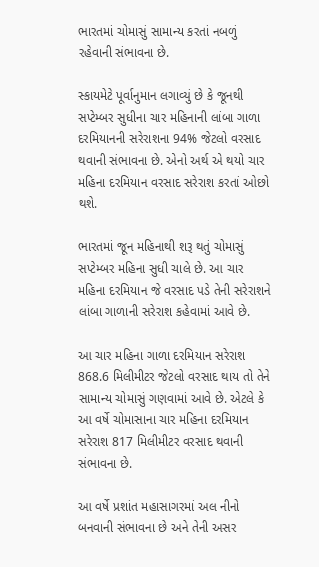ભારતમાં ચોમાસું સામાન્ય કરતાં નબળું રહેવાની સંભાવના છે.

સ્કાયમેટે પૂર્વાનુમાન લગાવ્યું છે કે જૂનથી સપ્ટેમ્બર સુધીના ચાર મહિનાની લાંબા ગાળા દરમિયાનની સરેરાશના 94% જેટલો વરસાદ થવાની સંભાવના છે. એનો અર્થ એ થયો ચાર મહિના દરમિયાન વરસાદ સરેરાશ કરતાં ઓછો થશે.

ભારતમાં જૂન મહિનાથી શરૂ થતું ચોમાસું સપ્ટેમ્બર મહિના સુધી ચાલે છે. આ ચાર મહિના દરમિયાન જે વરસાદ પડે તેની સરેરાશને લાંબા ગાળાની સરેરાશ કહેવામાં આવે છે.

આ ચાર મહિના ગાળા દરમિયાન સરેરાશ 868.6 મિલીમીટર જેટલો વરસાદ થાય તો તેને સામાન્ય ચોમાસું ગણવામાં આવે છે. એટલે કે આ વર્ષે ચોમાસાના ચાર મહિના દરમિયાન સરેરાશ 817 મિલીમીટર વરસાદ થવાની સંભાવના છે.

આ વર્ષે પ્રશાંત મહાસાગરમાં અલ નીનો બનવાની સંભાવના છે અને તેની અસર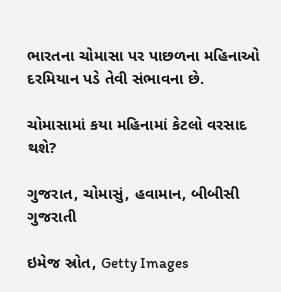ભારતના ચોમાસા પર પાછળના મહિનાઓ દરમિયાન પડે તેવી સંભાવના છે.

ચોમાસામાં કયા મહિનામાં કેટલો વરસાદ થશે?

ગુજરાત, ચોમાસું, હવામાન, બીબીસી ગુજરાતી

ઇમેજ સ્રોત, Getty Images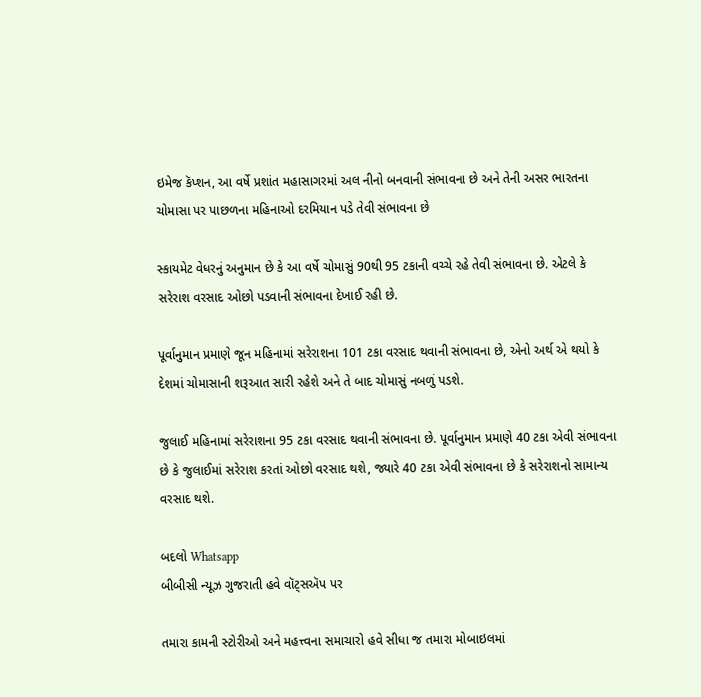ઇમેજ કૅપ્શન, આ વર્ષે પ્રશાંત મહાસાગરમાં અલ નીનો બનવાની સંભાવના છે અને તેની અસર ભારતના ચોમાસા પર પાછળના મહિનાઓ દરમિયાન પડે તેવી સંભાવના છે

સ્કાયમેટ વેધરનું અનુમાન છે કે આ વર્ષે ચોમાસું 90થી 95 ટકાની વચ્ચે રહે તેવી સંભાવના છે. એટલે કે સરેરાશ વરસાદ ઓછો પડવાની સંભાવના દેખાઈ રહી છે.

પૂર્વાનુમાન પ્રમાણે જૂન મહિનામાં સરેરાશના 101 ટકા વરસાદ થવાની સંભાવના છે, એનો અર્થ એ થયો કે દેશમાં ચોમાસાની શરૂઆત સારી રહેશે અને તે બાદ ચોમાસું નબળું પડશે.

જુલાઈ મહિનામાં સરેરાશના 95 ટકા વરસાદ થવાની સંભાવના છે. પૂર્વાનુમાન પ્રમાણે 40 ટકા એવી સંભાવના છે કે જુલાઈમાં સરેરાશ કરતાં ઓછો વરસાદ થશે, જ્યારે 40 ટકા એવી સંભાવના છે કે સરેરાશનો સામાન્ય વરસાદ થશે.

બદલો Whatsapp
બીબીસી ન્યૂઝ ગુજરાતી હવે વૉટ્સઍપ પર

તમારા કામની સ્ટોરીઓ અને મહત્ત્વના સમાચારો હવે સીધા જ તમારા મોબાઇલમાં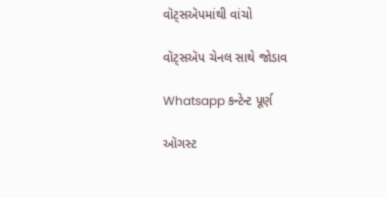વૉટ્સઍપમાંથી વાંચો

વૉટ્સઍપ ચેનલ સાથે જોડાવ

Whatsapp કન્ટેન્ટ પૂર્ણ

ઑગસ્ટ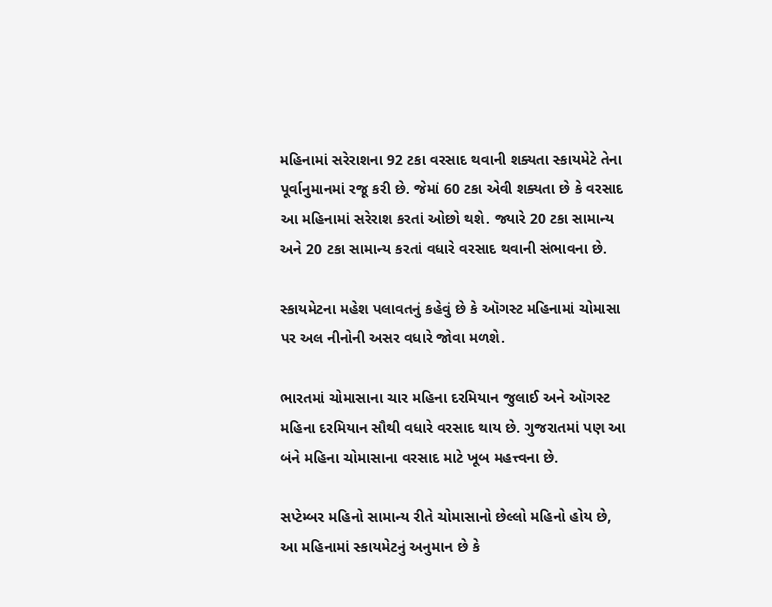મહિનામાં સરેરાશના 92 ટકા વરસાદ થવાની શક્યતા સ્કાયમેટે તેના પૂર્વાનુમાનમાં રજૂ કરી છે. જેમાં 60 ટકા એવી શક્યતા છે કે વરસાદ આ મહિનામાં સરેરાશ કરતાં ઓછો થશે. જ્યારે 20 ટકા સામાન્ય અને 20 ટકા સામાન્ય કરતાં વધારે વરસાદ થવાની સંભાવના છે.

સ્કાયમેટના મહેશ પલાવતનું કહેવું છે કે ઑગસ્ટ મહિનામાં ચોમાસા પર અલ નીનોની અસર વધારે જોવા મળશે.

ભારતમાં ચોમાસાના ચાર મહિના દરમિયાન જુલાઈ અને ઑગસ્ટ મહિના દરમિયાન સૌથી વધારે વરસાદ થાય છે. ગુજરાતમાં પણ આ બંને મહિના ચોમાસાના વરસાદ માટે ખૂબ મહત્ત્વના છે.

સપ્ટેમ્બર મહિનો સામાન્ય રીતે ચોમાસાનો છેલ્લો મહિનો હોય છે, આ મહિનામાં સ્કાયમેટનું અનુમાન છે કે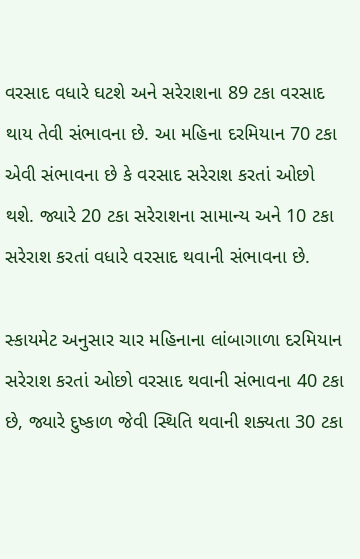વરસાદ વધારે ઘટશે અને સરેરાશના 89 ટકા વરસાદ થાય તેવી સંભાવના છે. આ મહિના દરમિયાન 70 ટકા એવી સંભાવના છે કે વરસાદ સરેરાશ કરતાં ઓછો થશે. જ્યારે 20 ટકા સરેરાશના સામાન્ય અને 10 ટકા સરેરાશ કરતાં વધારે વરસાદ થવાની સંભાવના છે.

સ્કાયમેટ અનુસાર ચાર મહિનાના લાંબાગાળા દરમિયાન સરેરાશ કરતાં ઓછો વરસાદ થવાની સંભાવના 40 ટકા છે, જ્યારે દુષ્કાળ જેવી સ્થિતિ થવાની શક્યતા 30 ટકા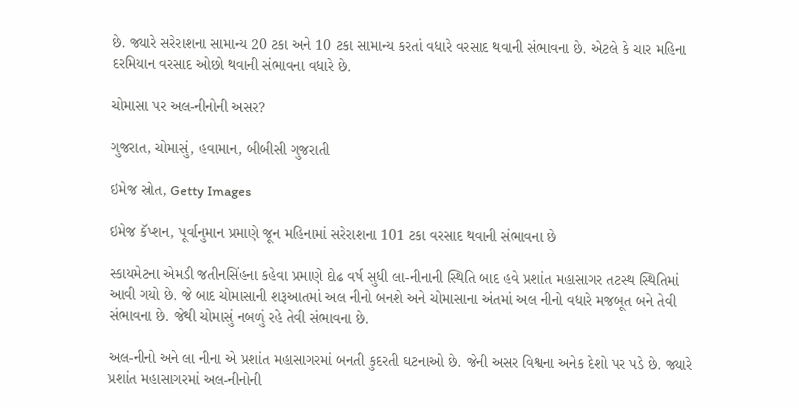છે. જ્યારે સરેરાશના સામાન્ય 20 ટકા અને 10 ટકા સામાન્ય કરતાં વધારે વરસાદ થવાની સંભાવના છે. એટલે કે ચાર મહિના દરમિયાન વરસાદ ઓછો થવાની સંભાવના વધારે છે.

ચોમાસા પર અલ-નીનોની અસર?

ગુજરાત, ચોમાસું, હવામાન, બીબીસી ગુજરાતી

ઇમેજ સ્રોત, Getty Images

ઇમેજ કૅપ્શન, પૂર્વાનુમાન પ્રમાણે જૂન મહિનામાં સરેરાશના 101 ટકા વરસાદ થવાની સંભાવના છે

સ્કાયમેટના એમડી જતીનસિંહના કહેવા પ્રમાણે દોઢ વર્ષ સુધી લા-નીનાની સ્થિતિ બાદ હવે પ્રશાંત મહાસાગર તટસ્થ સ્થિતિમાં આવી ગયો છે. જે બાદ ચોમાસાની શરૂઆતમાં અલ નીનો બનશે અને ચોમાસાના અંતમાં અલ નીનો વધારે મજબૂત બને તેવી સંભાવના છે. જેથી ચોમાસું નબળું રહે તેવી સંભાવના છે.

અલ-નીનો અને લા નીના એ પ્રશાંત મહાસાગરમાં બનતી કુદરતી ઘટનાઓ છે. જેની અસર વિશ્વના અનેક દેશો પર પડે છે. જ્યારે પ્રશાંત મહાસાગરમાં અલ-નીનોની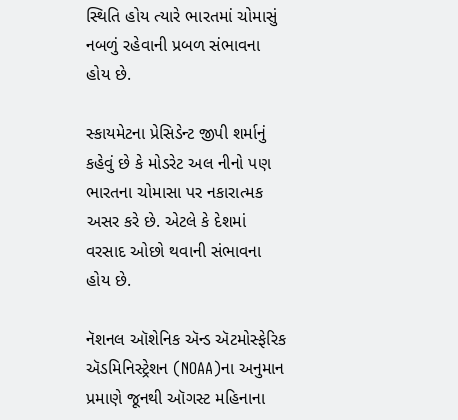સ્થિતિ હોય ત્યારે ભારતમાં ચોમાસું નબળું રહેવાની પ્રબળ સંભાવના હોય છે.

સ્કાયમેટના પ્રેસિડેન્ટ જીપી શર્માનું કહેવું છે કે મોડરેટ અલ નીનો પણ ભારતના ચોમાસા પર નકારાત્મક અસર કરે છે. એટલે કે દેશમાં વરસાદ ઓછો થવાની સંભાવના હોય છે.

નૅશનલ ઑશેનિક ઍન્ડ ઍટમોસ્ફેરિક ઍડમિનિસ્ટ્રેશન (NOAA)ના અનુમાન પ્રમાણે જૂનથી ઑગસ્ટ મહિનાના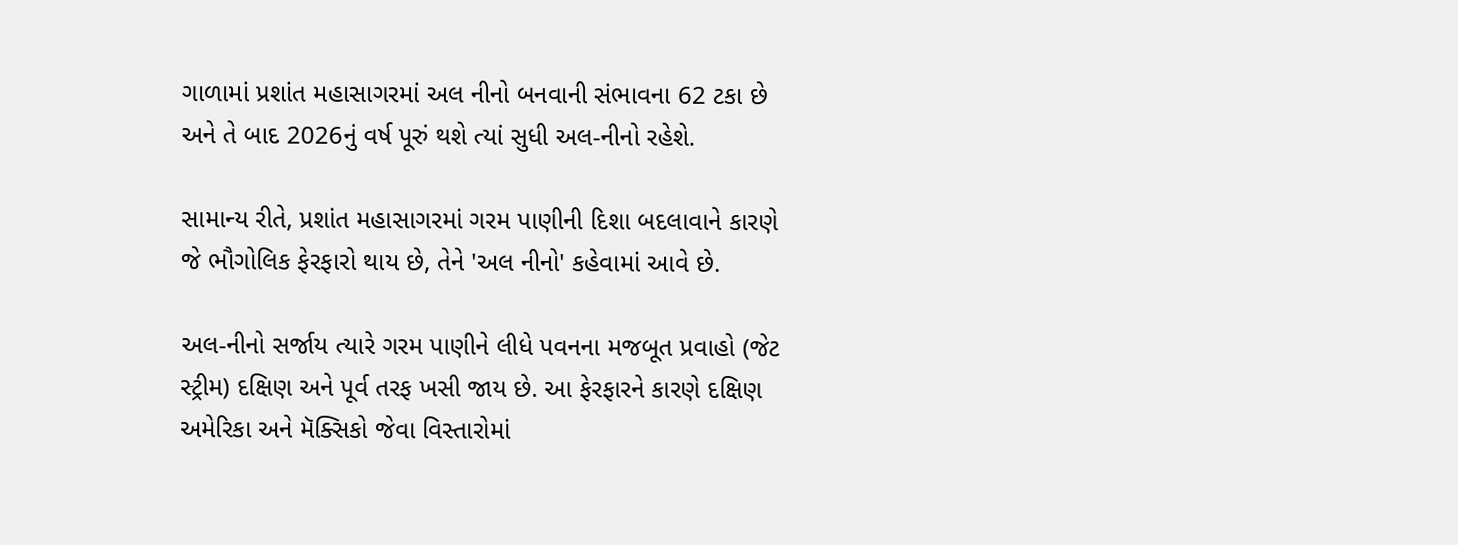ગાળામાં પ્રશાંત મહાસાગરમાં અલ નીનો બનવાની સંભાવના 62 ટકા છે અને તે બાદ 2026નું વર્ષ પૂરું થશે ત્યાં સુધી અલ-નીનો રહેશે.

સામાન્ય રીતે, પ્રશાંત મહાસાગરમાં ગરમ પાણીની દિશા બદલાવાને કારણે જે ભૌગોલિક ફેરફારો થાય છે, તેને 'અલ નીનો' કહેવામાં આવે છે.

અલ-નીનો સર્જાય ત્યારે ગરમ પાણીને લીધે પવનના મજબૂત પ્રવાહો (જેટ સ્ટ્રીમ) દક્ષિણ અને પૂર્વ તરફ ખસી જાય છે. આ ફેરફારને કારણે દક્ષિણ અમેરિકા અને મૅક્સિકો જેવા વિસ્તારોમાં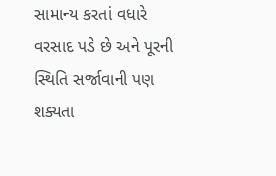સામાન્ય કરતાં વધારે વરસાદ પડે છે અને પૂરની સ્થિતિ સર્જાવાની પણ શક્યતા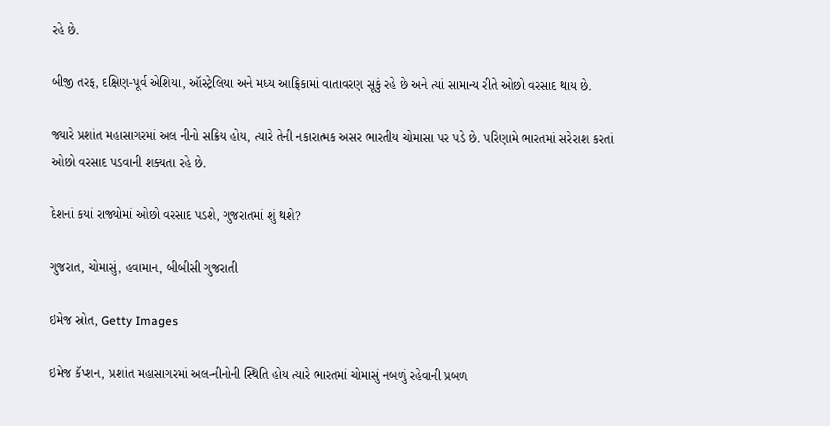રહે છે.

બીજી તરફ, દક્ષિણ-પૂર્વ એશિયા, ઑસ્ટ્રેલિયા અને મધ્ય આફ્રિકામાં વાતાવરણ સૂકું રહે છે અને ત્યાં સામાન્ય રીતે ઓછો વરસાદ થાય છે.

જ્યારે પ્રશાંત મહાસાગરમાં અલ નીનો સક્રિય હોય, ત્યારે તેની નકારાત્મક અસર ભારતીય ચોમાસા પર પડે છે. પરિણામે ભારતમાં સરેરાશ કરતાં ઓછો વરસાદ પડવાની શક્યતા રહે છે.

દેશનાં કયાં રાજ્યોમાં ઓછો વરસાદ પડશે, ગુજરાતમાં શું થશે?

ગુજરાત, ચોમાસું, હવામાન, બીબીસી ગુજરાતી

ઇમેજ સ્રોત, Getty Images

ઇમેજ કૅપ્શન, પ્રશાંત મહાસાગરમાં અલ-નીનોની સ્થિતિ હોય ત્યારે ભારતમાં ચોમાસું નબળું રહેવાની પ્રબળ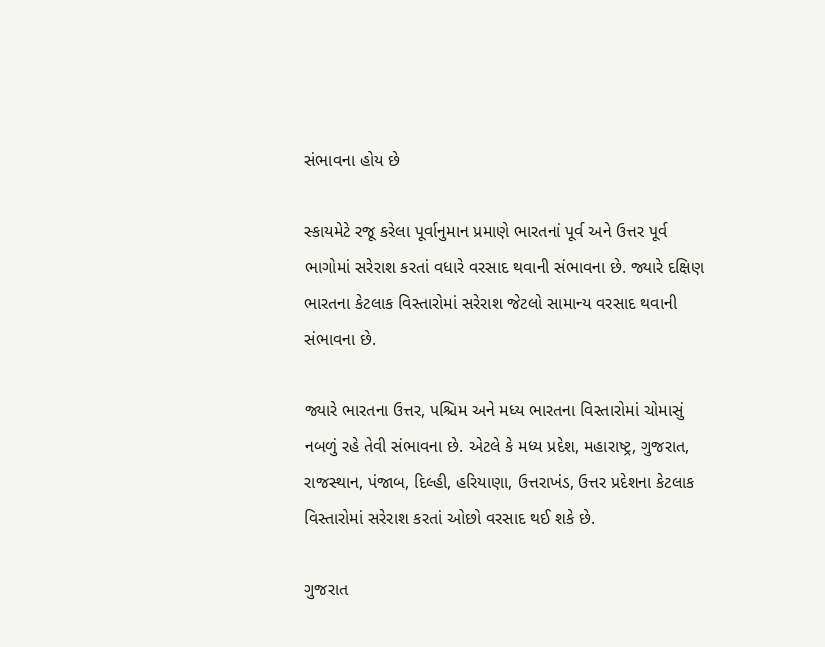સંભાવના હોય છે

સ્કાયમેટે રજૂ કરેલા પૂર્વાનુમાન પ્રમાણે ભારતનાં પૂર્વ અને ઉત્તર પૂર્વ ભાગોમાં સરેરાશ કરતાં વધારે વરસાદ થવાની સંભાવના છે. જ્યારે દક્ષિણ ભારતના કેટલાક વિસ્તારોમાં સરેરાશ જેટલો સામાન્ય વરસાદ થવાની સંભાવના છે.

જ્યારે ભારતના ઉત્તર, પશ્ચિમ અને મધ્ય ભારતના વિસ્તારોમાં ચોમાસું નબળું રહે તેવી સંભાવના છે. એટલે કે મધ્ય પ્રદેશ, મહારાષ્ટ્ર, ગુજરાત, રાજસ્થાન, પંજાબ, દિલ્હી, હરિયાણા, ઉત્તરાખંડ, ઉત્તર પ્રદેશના કેટલાક વિસ્તારોમાં સરેરાશ કરતાં ઓછો વરસાદ થઈ શકે છે.

ગુજરાત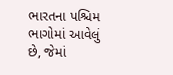ભારતના પશ્ચિમ ભાગોમાં આવેલું છે, જેમાં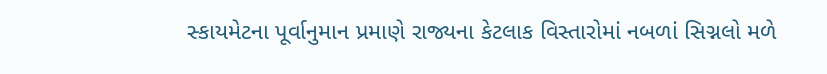સ્કાયમેટના પૂર્વાનુમાન પ્રમાણે રાજ્યના કેટલાક વિસ્તારોમાં નબળાં સિગ્નલો મળે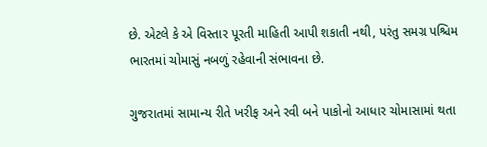છે. એટલે કે એ વિસ્તાર પૂરતી માહિતી આપી શકાતી નથી, પરંતુ સમગ્ર પશ્ચિમ ભારતમાં ચોમાસું નબળું રહેવાની સંભાવના છે.

ગુજરાતમાં સામાન્ય રીતે ખરીફ અને રવી બને પાકોનો આધાર ચોમાસામાં થતા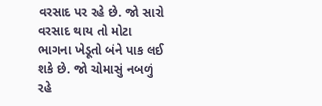વરસાદ પર રહે છે. જો સારો વરસાદ થાય તો મોટા ભાગના ખેડૂતો બંને પાક લઈ શકે છે. જો ચોમાસું નબળું રહે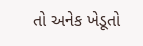તો અનેક ખેડૂતો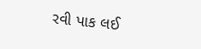રવી પાક લઈ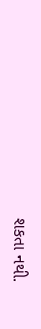શકતા નથી.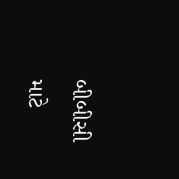બીબીસી માટે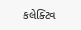કલેક્ટિવ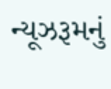ન્યૂઝરૂમનું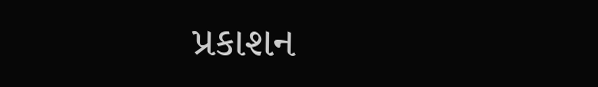પ્રકાશન